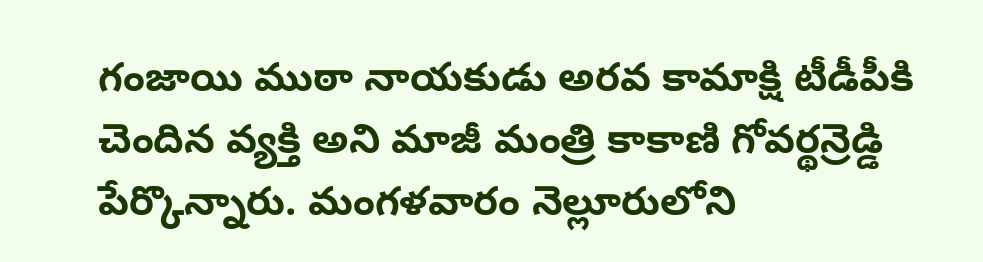గంజాయి ముఠా నాయకుడు అరవ కామాక్షి టీడీపీకి చెందిన వ్యక్తి అని మాజీ మంత్రి కాకాణి గోవర్థన్రెడ్డి పేర్కొన్నారు. మంగళవారం నెల్లూరులోని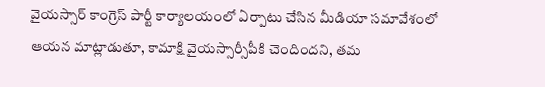వైయస్సార్ కాంగ్రెస్ పార్టీ కార్యాలయంలో ఏర్పాటు చేసిన మీడియా సమావేశంలో ఆయన మాట్లాడుతూ, కామాక్షి వైయస్సార్సీపీకి చెందిందని, తమ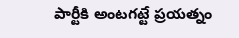పార్టీకి అంటగట్టే ప్రయత్నం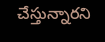చేస్తున్నారని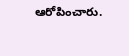ఆరోపించారు.